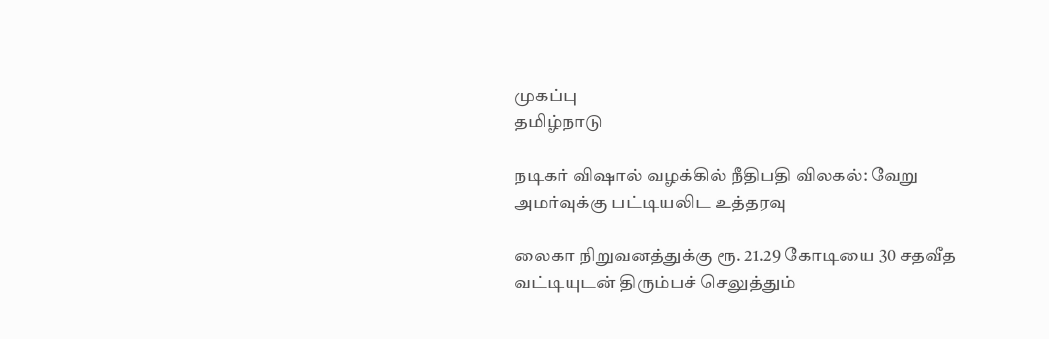முகப்பு
தமிழ்நாடு

நடிகர் விஷால் வழக்கில் நீதிபதி விலகல்: வேறு அமர்வுக்கு பட்டியலிட உத்தரவு

லைகா நிறுவனத்துக்கு ரூ. 21.29 கோடியை 30 சதவீத வட்டியுடன் திரும்பச் செலுத்தும்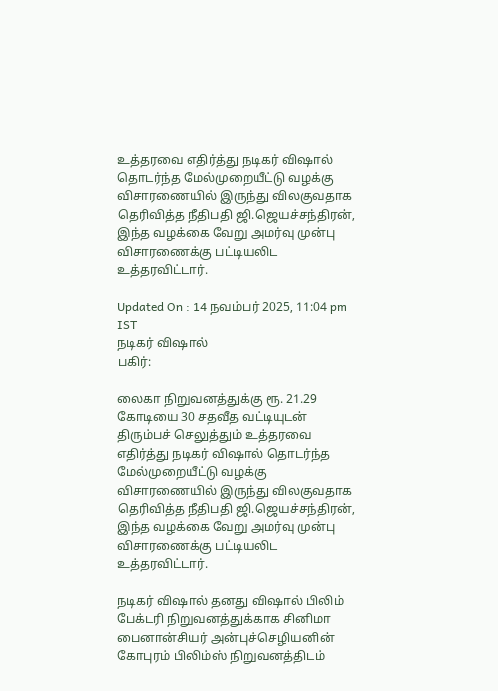உத்தரவை எதிர்த்து நடிகர் விஷால் தொடர்ந்த மேல்முறையீட்டு வழக்கு விசாரணையில் இருந்து விலகுவதாக தெரிவித்த நீதிபதி ஜி.ஜெயச்சந்திரன், இந்த வழக்கை வேறு அமர்வு முன்பு விசாரணைக்கு பட்டியலிட உத்தரவிட்டார்.

Updated On : 14 நவம்பர் 2025, 11:04 pm IST
நடிகர் விஷால்
பகிர்:

லைகா நிறுவனத்துக்கு ரூ. 21.29 கோடியை 30 சதவீத வட்டியுடன் திரும்பச் செலுத்தும் உத்தரவை எதிர்த்து நடிகர் விஷால் தொடர்ந்த மேல்முறையீட்டு வழக்கு விசாரணையில் இருந்து விலகுவதாக தெரிவித்த நீதிபதி ஜி.ஜெயச்சந்திரன், இந்த வழக்கை வேறு அமர்வு முன்பு விசாரணைக்கு பட்டியலிட உத்தரவிட்டார்.

நடிகர் விஷால் தனது விஷால் பிலிம் பேக்டரி நிறுவனத்துக்காக சினிமா பைனான்சியர் அன்புச்செழியனின் கோபுரம் பிலிம்ஸ் நிறுவனத்திடம்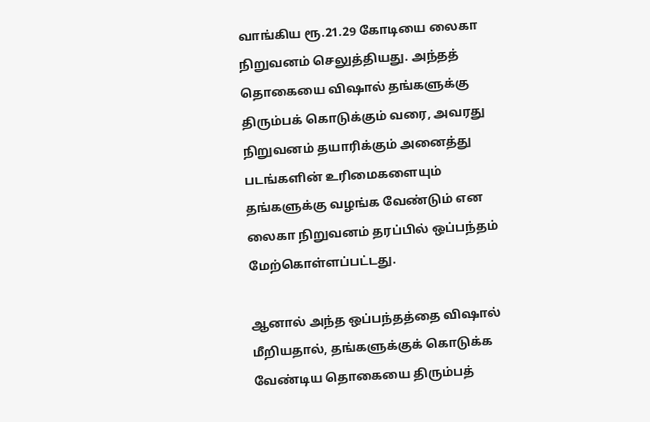வாங்கிய ரூ.21.29 கோடியை லைகா நிறுவனம் செலுத்தியது. அந்தத் தொகையை விஷால் தங்களுக்கு திரும்பக் கொடுக்கும் வரை, அவரது நிறுவனம் தயாரிக்கும் அனைத்து படங்களின் உரிமைகளையும் தங்களுக்கு வழங்க வேண்டும் என லைகா நிறுவனம் தரப்பில் ஒப்பந்தம் மேற்கொள்ளப்பட்டது.

ஆனால் அந்த ஒப்பந்தத்தை விஷால் மீறியதால், தங்களுக்குக் கொடுக்க வேண்டிய தொகையை திரும்பத்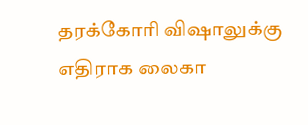தரக்கோரி விஷாலுக்கு எதிராக லைகா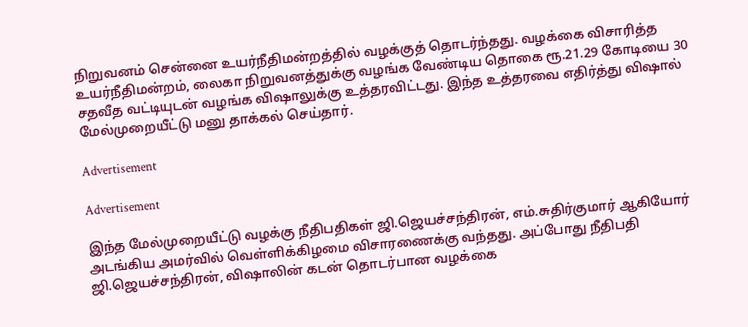நிறுவனம் சென்னை உயர்நீதிமன்றத்தில் வழக்குத் தொடர்ந்தது. வழக்கை விசாரித்த உயர்நீதிமன்றம், லைகா நிறுவனத்துக்கு வழங்க வேண்டிய தொகை ரூ.21.29 கோடியை 30 சதவீத வட்டியுடன் வழங்க விஷாலுக்கு உத்தரவிட்டது. இந்த உத்தரவை எதிர்த்து விஷால் மேல்முறையீட்டு மனு தாக்கல் செய்தார்.

Advertisement

Advertisement

இந்த மேல்முறையீட்டு வழக்கு நீதிபதிகள் ஜி.ஜெயச்சந்திரன், எம்.சுதிர்குமார் ஆகியோர் அடங்கிய அமர்வில் வெள்ளிக்கிழமை விசாரணைக்கு வந்தது. அப்போது நீதிபதி ஜி.ஜெயச்சந்திரன், விஷாலின் கடன் தொடர்பான வழக்கை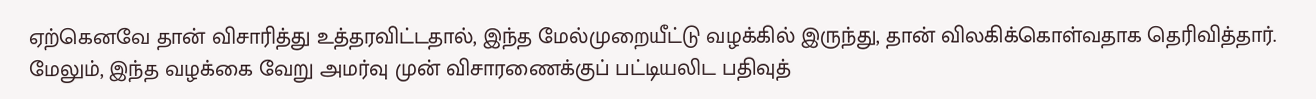ஏற்கெனவே தான் விசாரித்து உத்தரவிட்டதால், இந்த மேல்முறையீட்டு வழக்கில் இருந்து, தான் விலகிக்கொள்வதாக தெரிவித்தார். மேலும், இந்த வழக்கை வேறு அமர்வு முன் விசாரணைக்குப் பட்டியலிட பதிவுத்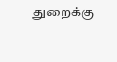துறைக்கு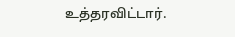உத்தரவிட்டார்.